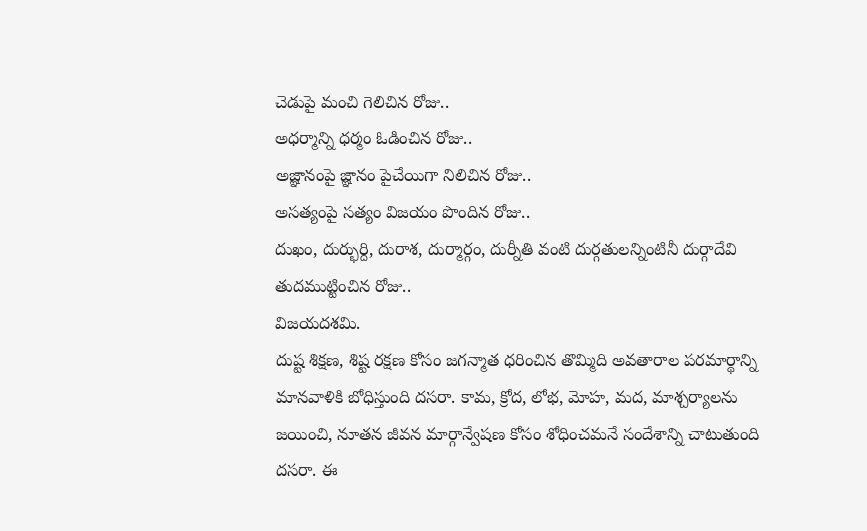చెడుపై మంచి గెలిచిన రోజు..
అధర్మాన్ని ధర్మం ఓడించిన రోజు..
అజ్ఞానంపై జ్ఞానం పైచేయిగా నిలిచిన రోజు..
అసత్యంపై సత్యం విజయం పొందిన రోజు..
దుఖం, దుర్భుర్ది, దురాశ, దుర్మార్గం, దుర్నీతి వంటి దుర్గతులన్నింటినీ దుర్గాదేవి తుదముట్టించిన రోజు..
విజయదశమి.
దుష్ట శిక్షణ, శిష్ట రక్షణ కోసం జగన్మాత ధరించిన తొమ్మిది అవతారాల పరమార్థాన్ని మానవాళికి బోధిస్తుంది దసరా. కామ, క్రోద, లోభ, మోహ, మద, మాశ్చర్యాలను జయించి, నూతన జీవన మార్గాన్వేషణ కోసం శోధించమనే సందేశాన్ని చాటుతుంది దసరా. ఈ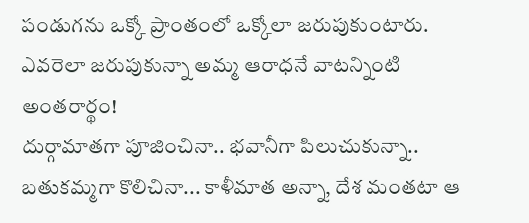పండుగను ఒక్కో ప్రాంతంలో ఒక్కోలా జరుపుకుంటారు. ఎవరెలా జరుపుకున్నా అమ్మ ఆరాధనే వాటన్నింటి అంతరార్థం!
దుర్గామాతగా పూజించినా.. భవానీగా పిలుచుకున్నా.. బతుకమ్మగా కొలిచినా... కాళీమాత అన్నా, దేశ మంతటా ఆ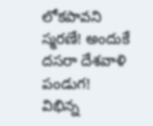లోకపావని స్మరణే! అందుకే దసరా దేశవాళి పండుగ!
విభిన్న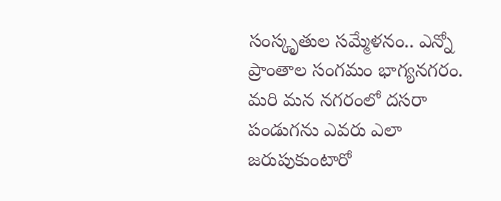సంస్కృతుల సమ్మేళనం.. ఎన్నో ప్రాంతాల సంగమం భాగ్యనగరం. మరి మన నగరంలో దసరా పండుగను ఎవరు ఎలా జరుపుకుంటారో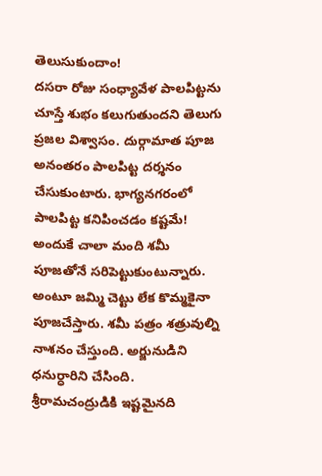తెలుసుకుందాం!
దసరా రోజు సంధ్యావేళ పాలపిట్టను చూస్తే శుభం కలుగుతుందని తెలుగు ప్రజల విశ్వాసం. దుర్గామాత పూజ అనంతరం పాలపిట్ట దర్శనం చేసుకుంటారు. భాగ్యనగరంలో పాలపిట్ట కనిపించడం కష్టమే! అందుకే చాలా మంది శమీ పూజతోనే సరిపెట్టుకుంటున్నారు.
అంటూ జమ్మి చెట్టు లేక కొమ్మకైనా పూజచేస్తారు. శమీ పత్రం శత్రువుల్ని నాశనం చేస్తుంది. అర్జునుడిని ధనుర్ధారిని చేసింది.
శ్రీరామచంద్రుడికి ఇష్టమైనది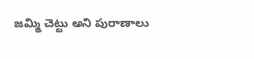జమ్మి చెట్టు అని పురాణాలు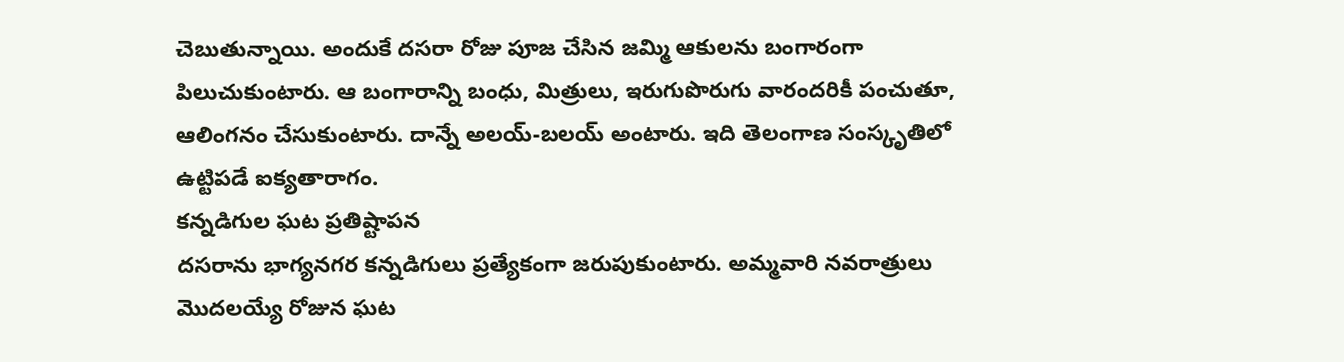చెబుతున్నాయి. అందుకే దసరా రోజు పూజ చేసిన జమ్మి ఆకులను బంగారంగా పిలుచుకుంటారు. ఆ బంగారాన్ని బంధు, మిత్రులు, ఇరుగుపొరుగు వారందరికీ పంచుతూ, ఆలింగనం చేసుకుంటారు. దాన్నే అలయ్-బలయ్ అంటారు. ఇది తెలంగాణ సంస్కృతిలో ఉట్టిపడే ఐక్యతారాగం.
కన్నడిగుల ఘట ప్రతిష్టాపన
దసరాను భాగ్యనగర కన్నడిగులు ప్రత్యేకంగా జరుపుకుంటారు. అమ్మవారి నవరాత్రులు మొదలయ్యే రోజున ఘట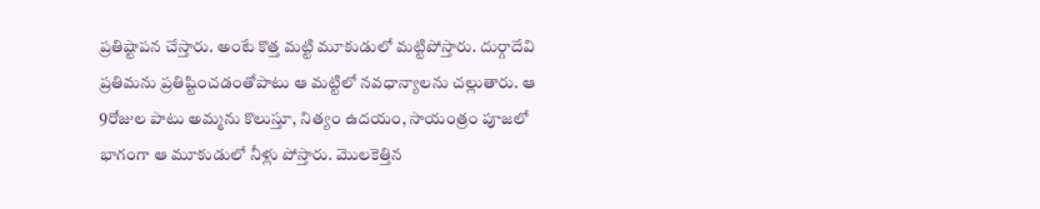ప్రతిష్టాపన చేస్తారు. అంటే కొత్త మట్టి మూకుడులో మట్టిపోస్తారు. దుర్గాదేవి ప్రతిమను ప్రతిష్టించడంతోపాటు ఆ మట్టిలో నవధాన్యాలను చల్లుతారు. ఆ 9రోజుల పాటు అమ్మను కొలుస్తూ, నిత్యం ఉదయం, సాయంత్రం పూజలో భాగంగా ఆ మూకుడులో నీళ్లు పోస్తారు. మొలకెత్తిన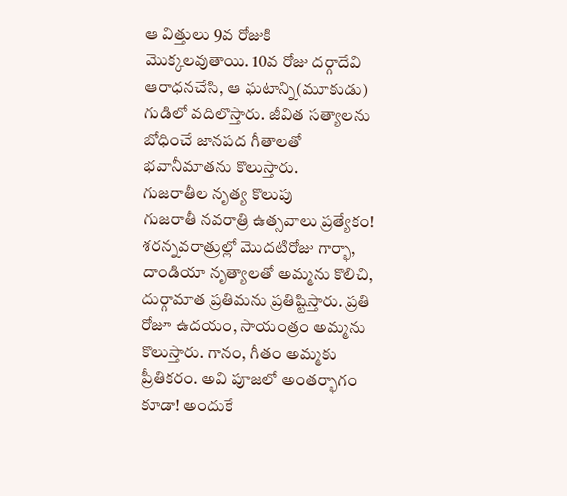ఆ విత్తులు 9వ రోజుకి మొక్కలవుతాయి. 10వ రోజు దర్గాదేవి ఆరాధనచేసి, ఆ ఘటాన్ని(మూకుడు) గుడిలో వదిలొస్తారు. జీవిత సత్యాలను బోధించే జానపద గీతాలతో భవానీమాతను కొలుస్తారు.
గుజరాతీల నృత్య కొలుపు
గుజరాతీ నవరాత్రి ఉత్సవాలు ప్రత్యేకం! శరన్నవరాత్రుల్లో మొదటిరోజు గార్భా, దాండియా నృత్యాలతో అమ్మను కొలిచి, దుర్గామాత ప్రతిమను ప్రతిష్టిస్తారు. ప్రతి రోజూ ఉదయం, సాయంత్రం అమ్మను కొలుస్తారు. గానం, గీతం అమ్మకు ప్రీతికరం. అవి పూజలో అంతర్భాగం కూడా! అందుకే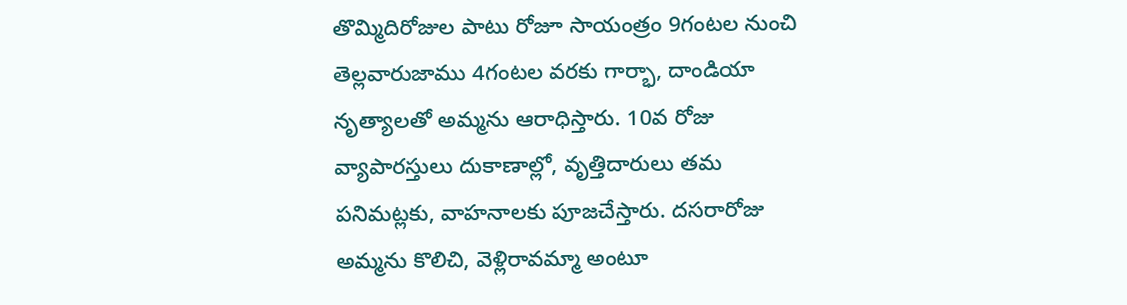తొమ్మిదిరోజుల పాటు రోజూ సాయంత్రం 9గంటల నుంచి తెల్లవారుజాము 4గంటల వరకు గార్భా, దాండియా నృత్యాలతో అమ్మను ఆరాధిస్తారు. 10వ రోజు వ్యాపారస్తులు దుకాణాల్లో, వృత్తిదారులు తమ పనిమట్లకు, వాహనాలకు పూజచేస్తారు. దసరారోజు అమ్మను కొలిచి, వెళ్లిరావమ్మా అంటూ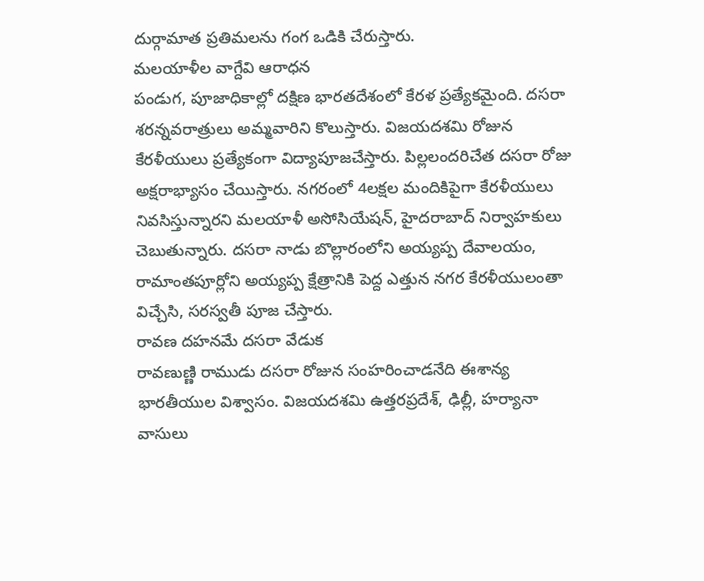దుర్గామాత ప్రతిమలను గంగ ఒడికి చేరుస్తారు.
మలయాళీల వాగ్దేవి ఆరాధన
పండుగ, పూజాధికాల్లో దక్షిణ భారతదేశంలో కేరళ ప్రత్యేకమైంది. దసరా శరన్నవరాత్రులు అమ్మవారిని కొలుస్తారు. విజయదశమి రోజున కేరళీయులు ప్రత్యేకంగా విద్యాపూజచేస్తారు. పిల్లలందరిచేత దసరా రోజు అక్షరాభ్యాసం చేయిస్తారు. నగరంలో 4లక్షల మందికిపైగా కేరళీయులు నివసిస్తున్నారని మలయాళీ అసోసియేషన్, హైదరాబాద్ నిర్వాహకులు చెబుతున్నారు. దసరా నాడు బొల్లారంలోని అయ్యప్ప దేవాలయం, రామాంతపూర్లోని అయ్యప్ప క్షేత్రానికి పెద్ద ఎత్తున నగర కేరళీయులంతా విచ్చేసి, సరస్వతీ పూజ చేస్తారు.
రావణ దహనమే దసరా వేడుక
రావణుణ్ణి రాముడు దసరా రోజున సంహరించాడనేది ఈశాన్య భారతీయుల విశ్వాసం. విజయదశమి ఉత్తరప్రదేశ్, ఢిల్లీ, హర్యానా వాసులు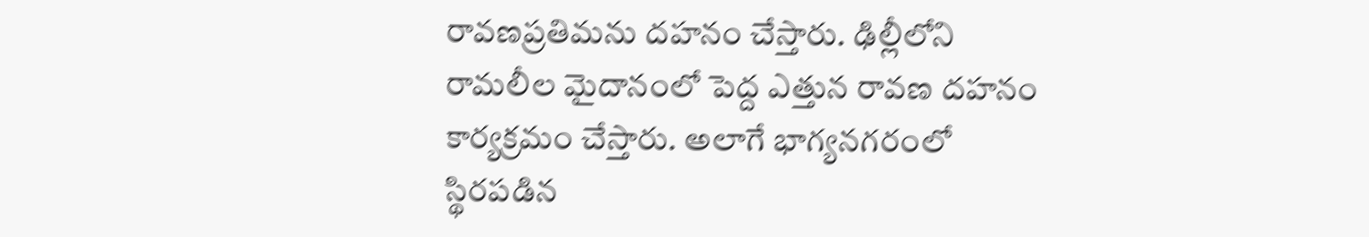రావణప్రతిమను దహనం చేస్తారు. ఢిల్లీలోని రామలీల మైదానంలో పెద్ద ఎత్తున రావణ దహనం కార్యక్రమం చేస్తారు. అలాగే భాగ్యనగరంలో స్థిరపడిన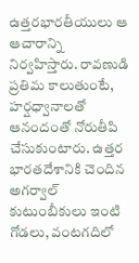ఉత్తరభారతీయులు ఆ ఆచారాన్ని నిర్వహిస్తారు. రావణుడి ప్రతిమ కాలుతుంటే, హర్షధ్వానాలతో ఆనందంతో నోరుతీపి చేసుకుంటారు. ఉత్తర భారతదేశానికి చెందిన అగర్వాల్ కుటుంబీకులు ఇంటి గోడలు, వంటగదిలో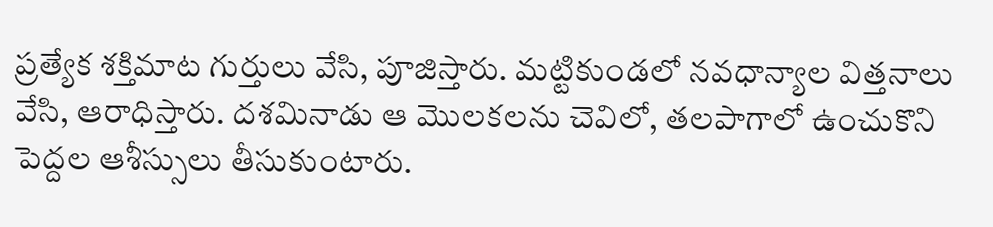ప్రత్యేక శక్తిమాట గుర్తులు వేసి, పూజిస్తారు. మట్టికుండలో నవధాన్యాల విత్తనాలు వేసి, ఆరాధిస్తారు. దశమినాడు ఆ మొలకలను చెవిలో, తలపాగాలో ఉంచుకొని పెద్దల ఆశీస్సులు తీసుకుంటారు.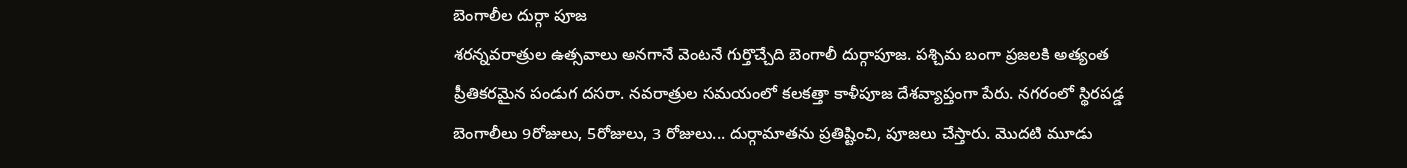బెంగాలీల దుర్గా పూజ
శరన్నవరాత్రుల ఉత్సవాలు అనగానే వెంటనే గుర్తొచ్చేది బెంగాలీ దుర్గాపూజ. పశ్చిమ బంగా ప్రజలకి అత్యంత ప్రీతికరమైన పండుగ దసరా. నవరాత్రుల సమయంలో కలకత్తా కాళీపూజ దేశవ్యాప్తంగా పేరు. నగరంలో స్థిరపడ్డ బెంగాలీలు 9రోజులు, 5రోజులు, 3 రోజులు... దుర్గామాతను ప్రతిష్టించి, పూజలు చేస్తారు. మొదటి మూడు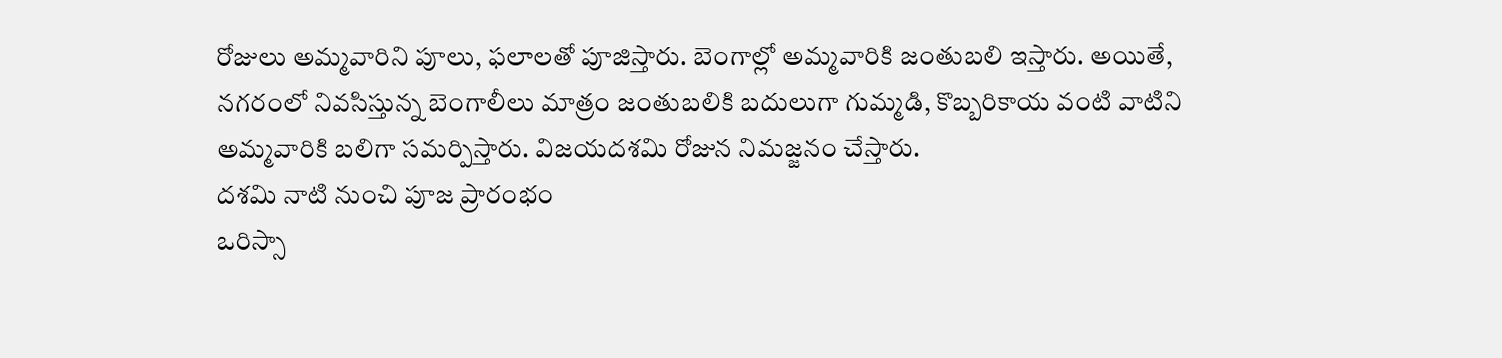రోజులు అమ్మవారిని పూలు, ఫలాలతో పూజిస్తారు. బెంగాల్లో అమ్మవారికి జంతుబలి ఇస్తారు. అయితే, నగరంలో నివసిస్తున్న బెంగాలీలు మాత్రం జంతుబలికి బదులుగా గుమ్మడి, కొబ్బరికాయ వంటి వాటిని అమ్మవారికి బలిగా సమర్పిస్తారు. విజయదశమి రోజున నిమజ్జనం చేస్తారు.
దశమి నాటి నుంచి పూజ ప్రారంభం
ఒరిస్సా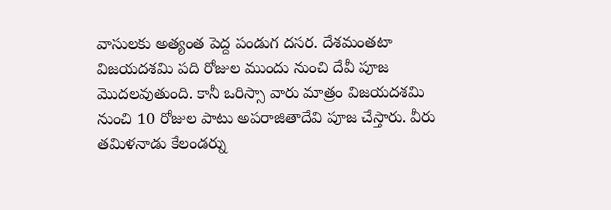వాసులకు అత్యంత పెద్ద పండుగ దసర. దేశమంతటా విజయదశమి పది రోజుల ముందు నుంచి దేవీ పూజ మొదలవుతుంది. కానీ ఒరిస్సా వారు మాత్రం విజయదశమి నుంచి 10 రోజుల పాటు అపరాజితాదేవి పూజ చేస్తారు. వీరు తమిళనాడు కేలండర్ను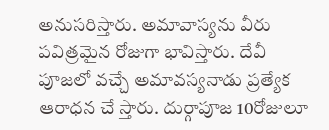అనుసరిస్తారు. అమావాస్యను వీరు పవిత్రమైన రోజుగా భావిస్తారు. దేవీ పూజలో వచ్చే అమావస్యనాడు ప్రత్యేక ఆరాధన చే స్తారు. దుర్గాపూజ 10రోజులూ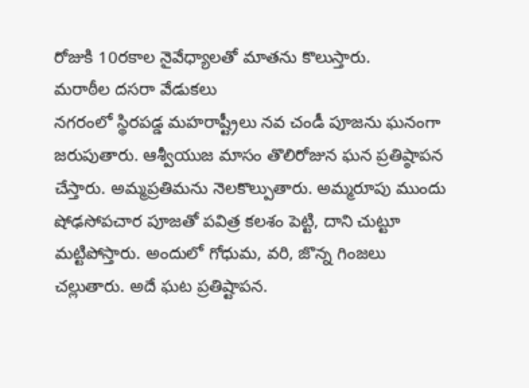రోజుకి 10రకాల నైవేధ్యాలతో మాతను కొలుస్తారు.
మరాఠీల దసరా వేడుకలు
నగరంలో స్థిరపడ్డ మహరాష్ట్రీలు నవ చండీ పూజను ఘనంగా జరుపుతారు. ఆశ్వీయుజ మాసం తొలిరోజున ఘన ప్రతిష్ఠాపన చేస్తారు. అమ్మప్రతిమను నెలకొల్పుతారు. అమ్మరూపు ముందు షోఢసోపచార పూజతో పవిత్ర కలశం పెట్టి, దాని చుట్టూ మట్టిపోస్తారు. అందులో గోధుమ, వరి, జొన్న గింజలు చల్లుతారు. అదే ఘట ప్రతిష్టాపన.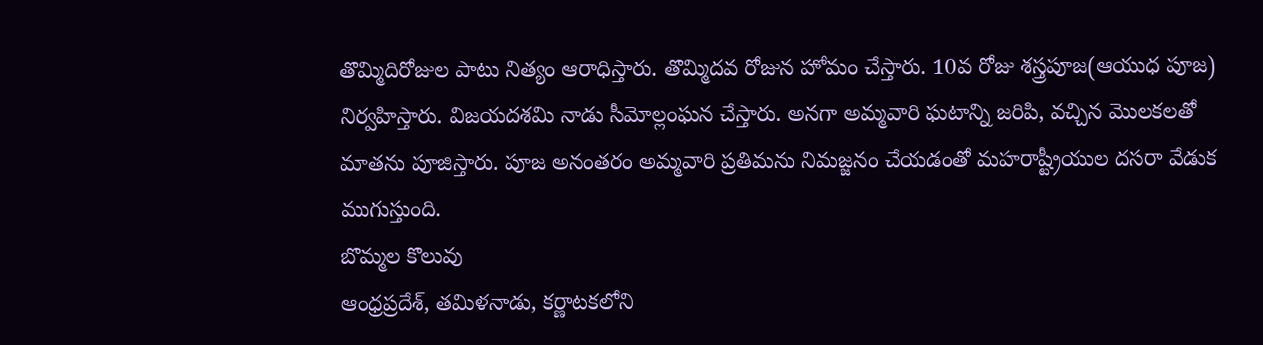తొమ్మిదిరోజుల పాటు నిత్యం ఆరాధిస్తారు. తొమ్మిదవ రోజున హోమం చేస్తారు. 10వ రోజు శస్త్రపూజ(ఆయుధ పూజ) నిర్వహిస్తారు. విజయదశమి నాడు సీమోల్లంఘన చేస్తారు. అనగా అమ్మవారి ఘటాన్ని జరిపి, వచ్చిన మొలకలతో మాతను పూజిస్తారు. పూజ అనంతరం అమ్మవారి ప్రతిమను నిమజ్జనం చేయడంతో మహరాష్ట్రీయుల దసరా వేడుక ముగుస్తుంది.
బొమ్మల కొలువు
ఆంధ్రప్రదేశ్, తమిళనాడు, కర్ణాటకలోని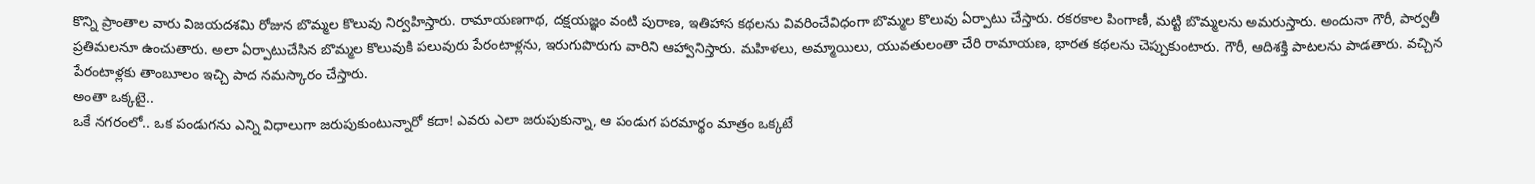కొన్ని ప్రాంతాల వారు విజయదశమి రోజున బొమ్మల కొలువు నిర్వహిస్తారు. రామాయణగాథ, దక్షయజ్ఞం వంటి పురాణ, ఇతిహాస కథలను వివరించేవిధంగా బొమ్మల కొలువు ఏర్పాటు చేస్తారు. రకరకాల పింగాణీ, మట్టి బొమ్మలను అమరుస్తారు. అందునా గౌరీ, పార్వతీ ప్రతిమలనూ ఉంచుతారు. అలా ఏర్పాటుచేసిన బొమ్మల కొలువుకి పలువురు పేరంటాళ్లను, ఇరుగుపొరుగు వారిని ఆహ్వానిస్తారు. మహిళలు, అమ్మాయిలు, యువతులంతా చేరి రామాయణ, భారత కథలను చెప్పుకుంటారు. గౌరీ, ఆదిశక్తి పాటలను పాడతారు. వచ్చిన పేరంటాళ్లకు తాంబూలం ఇచ్చి పాద నమస్కారం చేస్తారు.
అంతా ఒక్కటై..
ఒకే నగరంలో.. ఒక పండుగను ఎన్ని విధాలుగా జరుపుకుంటున్నారో కదా! ఎవరు ఎలా జరుపుకున్నా, ఆ పండుగ పరమార్థం మాత్రం ఒక్కటే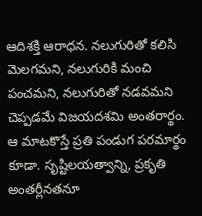ఆదిశక్తి ఆరాధన. నలుగురితో కలిసి మెలగమని, నలుగురికి మంచి పంచమని, నలుగురితో నడవమని చెప్పడమే విజయదశమి అంతరార్థం. ఆ మాటకొస్తే ప్రతి పండుగ పరమార్థం కూడా. సృష్టిలయత్వాన్ని, ప్రకృతి అంతర్లీనతనూ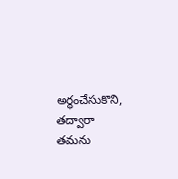అర్థంచేసుకొని, తద్వారా తమను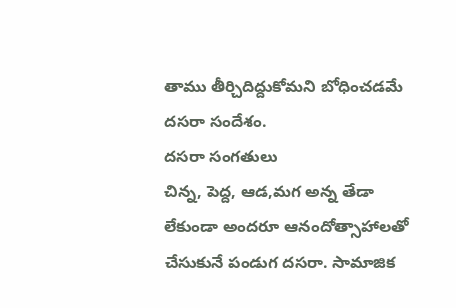తాము తీర్చిదిద్దుకోమని బోధించడమే దసరా సందేశం.
దసరా సంగతులు
చిన్న, పెద్ద, ఆడ,మగ అన్న తేడా లేకుండా అందరూ ఆనందోత్సాహాలతో చేసుకునే పండుగ దసరా. సామాజిక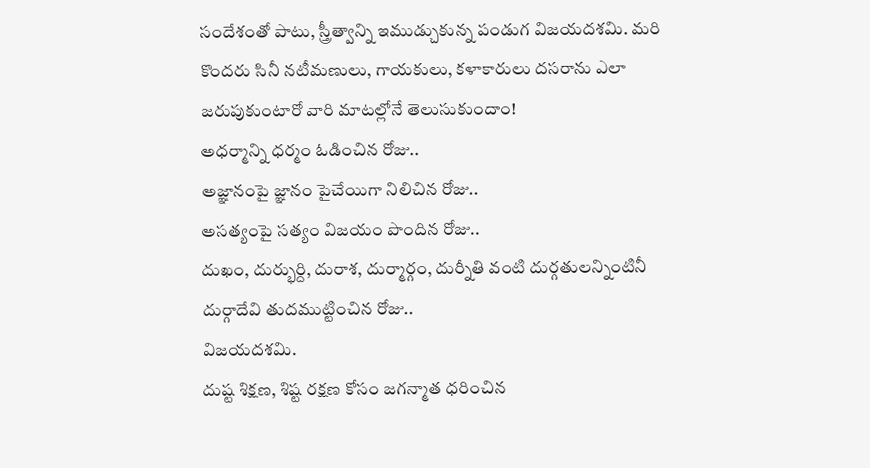సందేశంతో పాటు, స్త్రీత్వాన్ని ఇముడ్చుకున్న పండుగ విజయదశమి. మరి కొందరు సినీ నటీమణులు, గాయకులు, కళాకారులు దసరాను ఎలా జరుపుకుంటారో వారి మాటల్లోనే తెలుసుకుందాం!
అధర్మాన్ని ధర్మం ఓడించిన రోజు..
అజ్ఞానంపై జ్ఞానం పైచేయిగా నిలిచిన రోజు..
అసత్యంపై సత్యం విజయం పొందిన రోజు..
దుఖం, దుర్భుర్ది, దురాశ, దుర్మార్గం, దుర్నీతి వంటి దుర్గతులన్నింటినీ దుర్గాదేవి తుదముట్టించిన రోజు..
విజయదశమి.
దుష్ట శిక్షణ, శిష్ట రక్షణ కోసం జగన్మాత ధరించిన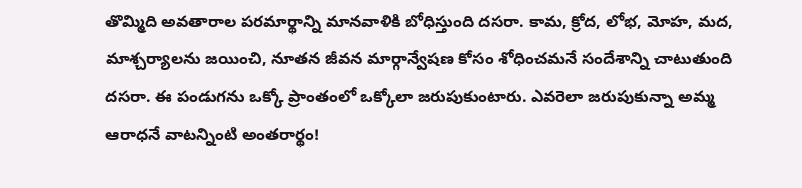తొమ్మిది అవతారాల పరమార్థాన్ని మానవాళికి బోధిస్తుంది దసరా. కామ, క్రోద, లోభ, మోహ, మద, మాశ్చర్యాలను జయించి, నూతన జీవన మార్గాన్వేషణ కోసం శోధించమనే సందేశాన్ని చాటుతుంది దసరా. ఈ పండుగను ఒక్కో ప్రాంతంలో ఒక్కోలా జరుపుకుంటారు. ఎవరెలా జరుపుకున్నా అమ్మ ఆరాధనే వాటన్నింటి అంతరార్థం!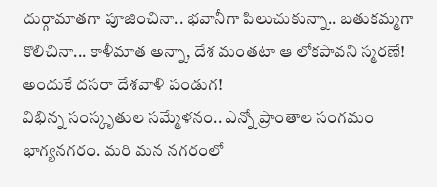దుర్గామాతగా పూజించినా.. భవానీగా పిలుచుకున్నా.. బతుకమ్మగా కొలిచినా... కాళీమాత అన్నా, దేశ మంతటా ఆ లోకపావని స్మరణే! అందుకే దసరా దేశవాళి పండుగ!
విభిన్న సంస్కృతుల సమ్మేళనం.. ఎన్నో ప్రాంతాల సంగమం భాగ్యనగరం. మరి మన నగరంలో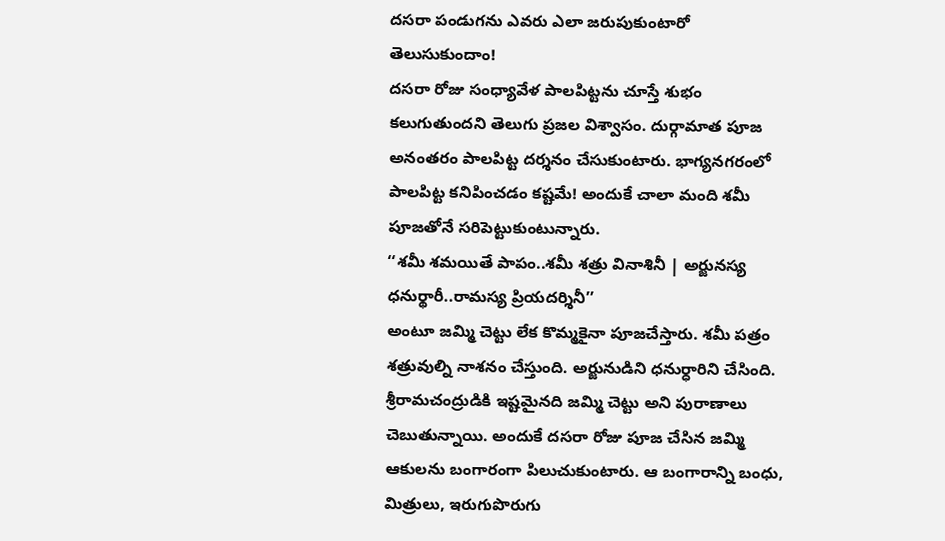దసరా పండుగను ఎవరు ఎలా జరుపుకుంటారో తెలుసుకుందాం!
దసరా రోజు సంధ్యావేళ పాలపిట్టను చూస్తే శుభం కలుగుతుందని తెలుగు ప్రజల విశ్వాసం. దుర్గామాత పూజ అనంతరం పాలపిట్ట దర్శనం చేసుకుంటారు. భాగ్యనగరంలో పాలపిట్ట కనిపించడం కష్టమే! అందుకే చాలా మంది శమీ పూజతోనే సరిపెట్టుకుంటున్నారు.
‘‘శమీ శమయితే పాపం..శమీ శత్రు వినాశినీ | అర్జునస్య ధనుర్థారీ..రామస్య ప్రియదర్శినీ’’
అంటూ జమ్మి చెట్టు లేక కొమ్మకైనా పూజచేస్తారు. శమీ పత్రం శత్రువుల్ని నాశనం చేస్తుంది. అర్జునుడిని ధనుర్ధారిని చేసింది.
శ్రీరామచంద్రుడికి ఇష్టమైనది జమ్మి చెట్టు అని పురాణాలు చెబుతున్నాయి. అందుకే దసరా రోజు పూజ చేసిన జమ్మి ఆకులను బంగారంగా పిలుచుకుంటారు. ఆ బంగారాన్ని బంధు, మిత్రులు, ఇరుగుపొరుగు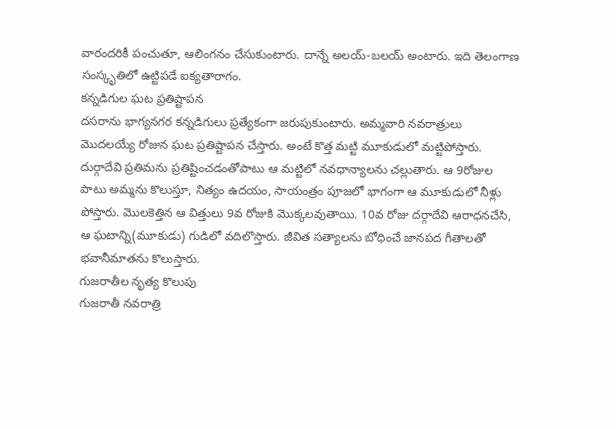వారందరికీ పంచుతూ, ఆలింగనం చేసుకుంటారు. దాన్నే అలయ్-బలయ్ అంటారు. ఇది తెలంగాణ సంస్కృతిలో ఉట్టిపడే ఐక్యతారాగం.
కన్నడిగుల ఘట ప్రతిష్టాపన
దసరాను భాగ్యనగర కన్నడిగులు ప్రత్యేకంగా జరుపుకుంటారు. అమ్మవారి నవరాత్రులు మొదలయ్యే రోజున ఘట ప్రతిష్టాపన చేస్తారు. అంటే కొత్త మట్టి మూకుడులో మట్టిపోస్తారు. దుర్గాదేవి ప్రతిమను ప్రతిష్టించడంతోపాటు ఆ మట్టిలో నవధాన్యాలను చల్లుతారు. ఆ 9రోజుల పాటు అమ్మను కొలుస్తూ, నిత్యం ఉదయం, సాయంత్రం పూజలో భాగంగా ఆ మూకుడులో నీళ్లు పోస్తారు. మొలకెత్తిన ఆ విత్తులు 9వ రోజుకి మొక్కలవుతాయి. 10వ రోజు దర్గాదేవి ఆరాధనచేసి, ఆ ఘటాన్ని(మూకుడు) గుడిలో వదిలొస్తారు. జీవిత సత్యాలను బోధించే జానపద గీతాలతో భవానీమాతను కొలుస్తారు.
గుజరాతీల నృత్య కొలుపు
గుజరాతీ నవరాత్రి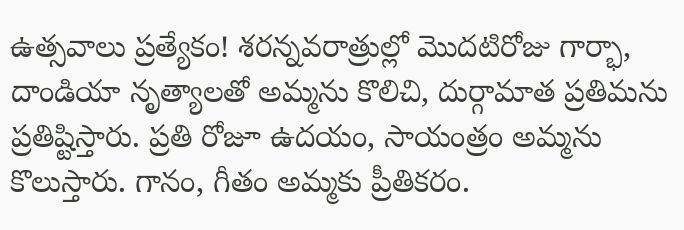ఉత్సవాలు ప్రత్యేకం! శరన్నవరాత్రుల్లో మొదటిరోజు గార్భా, దాండియా నృత్యాలతో అమ్మను కొలిచి, దుర్గామాత ప్రతిమను ప్రతిష్టిస్తారు. ప్రతి రోజూ ఉదయం, సాయంత్రం అమ్మను కొలుస్తారు. గానం, గీతం అమ్మకు ప్రీతికరం.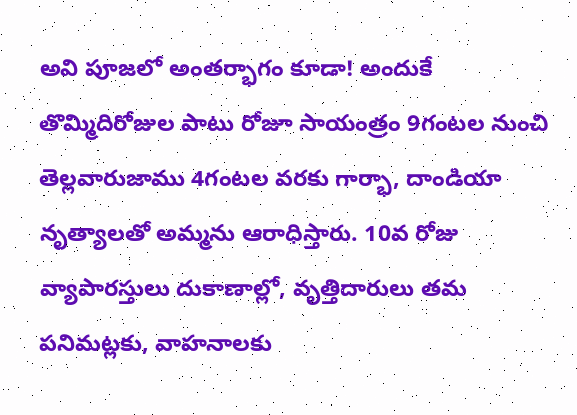అవి పూజలో అంతర్భాగం కూడా! అందుకే తొమ్మిదిరోజుల పాటు రోజూ సాయంత్రం 9గంటల నుంచి తెల్లవారుజాము 4గంటల వరకు గార్భా, దాండియా నృత్యాలతో అమ్మను ఆరాధిస్తారు. 10వ రోజు వ్యాపారస్తులు దుకాణాల్లో, వృత్తిదారులు తమ పనిమట్లకు, వాహనాలకు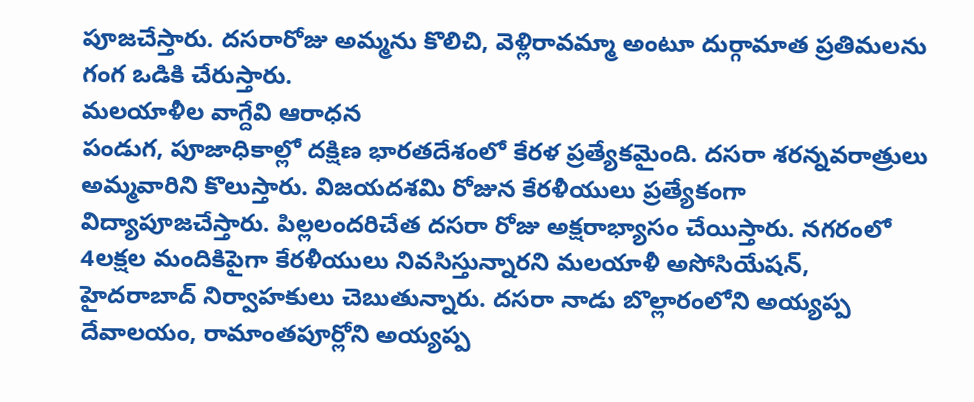పూజచేస్తారు. దసరారోజు అమ్మను కొలిచి, వెళ్లిరావమ్మా అంటూ దుర్గామాత ప్రతిమలను గంగ ఒడికి చేరుస్తారు.
మలయాళీల వాగ్దేవి ఆరాధన
పండుగ, పూజాధికాల్లో దక్షిణ భారతదేశంలో కేరళ ప్రత్యేకమైంది. దసరా శరన్నవరాత్రులు అమ్మవారిని కొలుస్తారు. విజయదశమి రోజున కేరళీయులు ప్రత్యేకంగా విద్యాపూజచేస్తారు. పిల్లలందరిచేత దసరా రోజు అక్షరాభ్యాసం చేయిస్తారు. నగరంలో 4లక్షల మందికిపైగా కేరళీయులు నివసిస్తున్నారని మలయాళీ అసోసియేషన్, హైదరాబాద్ నిర్వాహకులు చెబుతున్నారు. దసరా నాడు బొల్లారంలోని అయ్యప్ప దేవాలయం, రామాంతపూర్లోని అయ్యప్ప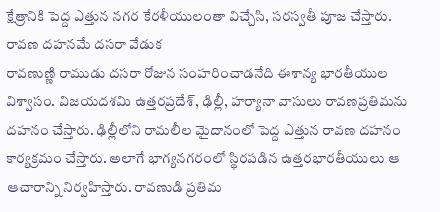క్షేత్రానికి పెద్ద ఎత్తున నగర కేరళీయులంతా విచ్చేసి, సరస్వతీ పూజ చేస్తారు.
రావణ దహనమే దసరా వేడుక
రావణుణ్ణి రాముడు దసరా రోజున సంహరించాడనేది ఈశాన్య భారతీయుల విశ్వాసం. విజయదశమి ఉత్తరప్రదేశ్, ఢిల్లీ, హర్యానా వాసులు రావణప్రతిమను దహనం చేస్తారు. ఢిల్లీలోని రామలీల మైదానంలో పెద్ద ఎత్తున రావణ దహనం కార్యక్రమం చేస్తారు. అలాగే భాగ్యనగరంలో స్థిరపడిన ఉత్తరభారతీయులు ఆ ఆచారాన్ని నిర్వహిస్తారు. రావణుడి ప్రతిమ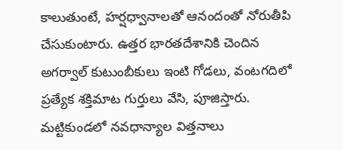కాలుతుంటే, హర్షధ్వానాలతో ఆనందంతో నోరుతీపి చేసుకుంటారు. ఉత్తర భారతదేశానికి చెందిన అగర్వాల్ కుటుంబీకులు ఇంటి గోడలు, వంటగదిలో ప్రత్యేక శక్తిమాట గుర్తులు వేసి, పూజిస్తారు. మట్టికుండలో నవధాన్యాల విత్తనాలు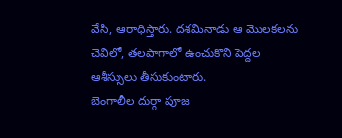వేసి, ఆరాధిస్తారు. దశమినాడు ఆ మొలకలను చెవిలో, తలపాగాలో ఉంచుకొని పెద్దల ఆశీస్సులు తీసుకుంటారు.
బెంగాలీల దుర్గా పూజ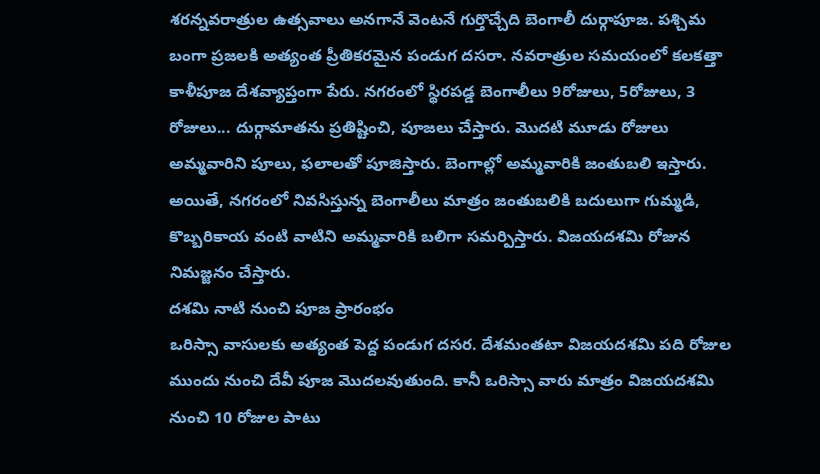శరన్నవరాత్రుల ఉత్సవాలు అనగానే వెంటనే గుర్తొచ్చేది బెంగాలీ దుర్గాపూజ. పశ్చిమ బంగా ప్రజలకి అత్యంత ప్రీతికరమైన పండుగ దసరా. నవరాత్రుల సమయంలో కలకత్తా కాళీపూజ దేశవ్యాప్తంగా పేరు. నగరంలో స్థిరపడ్డ బెంగాలీలు 9రోజులు, 5రోజులు, 3 రోజులు... దుర్గామాతను ప్రతిష్టించి, పూజలు చేస్తారు. మొదటి మూడు రోజులు అమ్మవారిని పూలు, ఫలాలతో పూజిస్తారు. బెంగాల్లో అమ్మవారికి జంతుబలి ఇస్తారు. అయితే, నగరంలో నివసిస్తున్న బెంగాలీలు మాత్రం జంతుబలికి బదులుగా గుమ్మడి, కొబ్బరికాయ వంటి వాటిని అమ్మవారికి బలిగా సమర్పిస్తారు. విజయదశమి రోజున నిమజ్జనం చేస్తారు.
దశమి నాటి నుంచి పూజ ప్రారంభం
ఒరిస్సా వాసులకు అత్యంత పెద్ద పండుగ దసర. దేశమంతటా విజయదశమి పది రోజుల ముందు నుంచి దేవీ పూజ మొదలవుతుంది. కానీ ఒరిస్సా వారు మాత్రం విజయదశమి నుంచి 10 రోజుల పాటు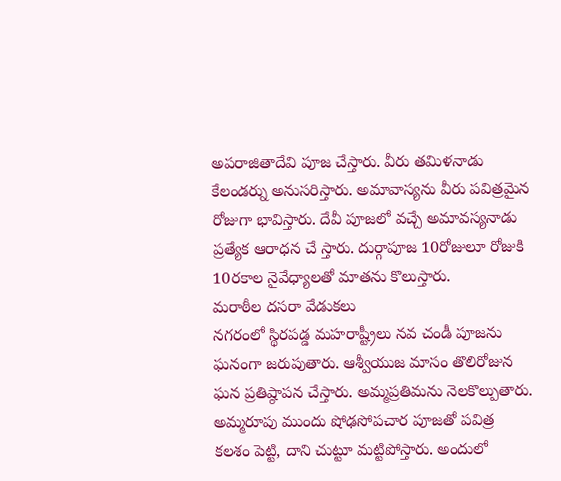అపరాజితాదేవి పూజ చేస్తారు. వీరు తమిళనాడు కేలండర్ను అనుసరిస్తారు. అమావాస్యను వీరు పవిత్రమైన రోజుగా భావిస్తారు. దేవీ పూజలో వచ్చే అమావస్యనాడు ప్రత్యేక ఆరాధన చే స్తారు. దుర్గాపూజ 10రోజులూ రోజుకి 10రకాల నైవేధ్యాలతో మాతను కొలుస్తారు.
మరాఠీల దసరా వేడుకలు
నగరంలో స్థిరపడ్డ మహరాష్ట్రీలు నవ చండీ పూజను ఘనంగా జరుపుతారు. ఆశ్వీయుజ మాసం తొలిరోజున ఘన ప్రతిష్ఠాపన చేస్తారు. అమ్మప్రతిమను నెలకొల్పుతారు. అమ్మరూపు ముందు షోఢసోపచార పూజతో పవిత్ర కలశం పెట్టి, దాని చుట్టూ మట్టిపోస్తారు. అందులో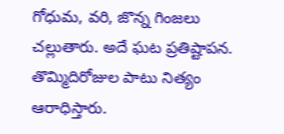గోధుమ, వరి, జొన్న గింజలు చల్లుతారు. అదే ఘట ప్రతిష్టాపన. తొమ్మిదిరోజుల పాటు నిత్యం ఆరాధిస్తారు.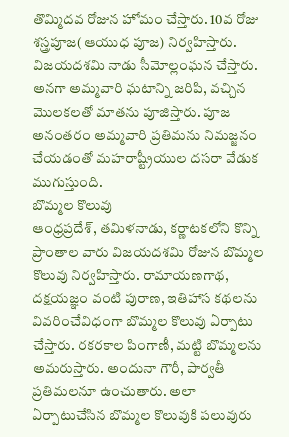తొమ్మిదవ రోజున హోమం చేస్తారు. 10వ రోజు శస్త్రపూజ(ఆయుధ పూజ) నిర్వహిస్తారు. విజయదశమి నాడు సీమోల్లంఘన చేస్తారు. అనగా అమ్మవారి ఘటాన్ని జరిపి, వచ్చిన మొలకలతో మాతను పూజిస్తారు. పూజ అనంతరం అమ్మవారి ప్రతిమను నిమజ్జనం చేయడంతో మహరాష్ట్రీయుల దసరా వేడుక ముగుస్తుంది.
బొమ్మల కొలువు
ఆంధ్రప్రదేశ్, తమిళనాడు, కర్ణాటకలోని కొన్ని ప్రాంతాల వారు విజయదశమి రోజున బొమ్మల కొలువు నిర్వహిస్తారు. రామాయణగాథ, దక్షయజ్ఞం వంటి పురాణ, ఇతిహాస కథలను వివరించేవిధంగా బొమ్మల కొలువు ఏర్పాటు చేస్తారు. రకరకాల పింగాణీ, మట్టి బొమ్మలను అమరుస్తారు. అందునా గౌరీ, పార్వతీ ప్రతిమలనూ ఉంచుతారు. అలా ఏర్పాటుచేసిన బొమ్మల కొలువుకి పలువురు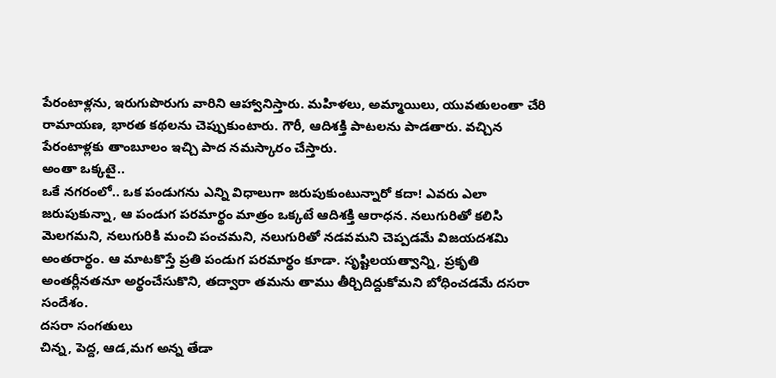పేరంటాళ్లను, ఇరుగుపొరుగు వారిని ఆహ్వానిస్తారు. మహిళలు, అమ్మాయిలు, యువతులంతా చేరి రామాయణ, భారత కథలను చెప్పుకుంటారు. గౌరీ, ఆదిశక్తి పాటలను పాడతారు. వచ్చిన పేరంటాళ్లకు తాంబూలం ఇచ్చి పాద నమస్కారం చేస్తారు.
అంతా ఒక్కటై..
ఒకే నగరంలో.. ఒక పండుగను ఎన్ని విధాలుగా జరుపుకుంటున్నారో కదా! ఎవరు ఎలా జరుపుకున్నా, ఆ పండుగ పరమార్థం మాత్రం ఒక్కటే ఆదిశక్తి ఆరాధన. నలుగురితో కలిసి మెలగమని, నలుగురికి మంచి పంచమని, నలుగురితో నడవమని చెప్పడమే విజయదశమి అంతరార్థం. ఆ మాటకొస్తే ప్రతి పండుగ పరమార్థం కూడా. సృష్టిలయత్వాన్ని, ప్రకృతి అంతర్లీనతనూ అర్థంచేసుకొని, తద్వారా తమను తాము తీర్చిదిద్దుకోమని బోధించడమే దసరా సందేశం.
దసరా సంగతులు
చిన్న, పెద్ద, ఆడ,మగ అన్న తేడా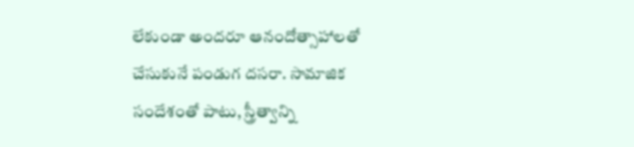లేకుండా అందరూ ఆనందోత్సాహాలతో చేసుకునే పండుగ దసరా. సామాజిక సందేశంతో పాటు, స్త్రీత్వాన్ని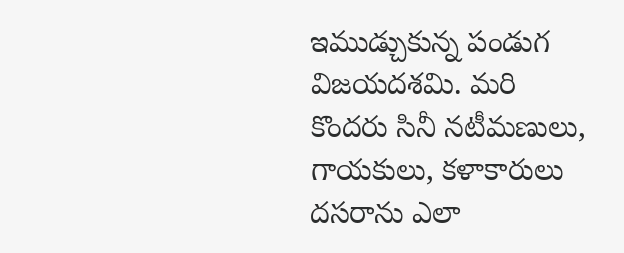ఇముడ్చుకున్న పండుగ విజయదశమి. మరి కొందరు సినీ నటీమణులు, గాయకులు, కళాకారులు దసరాను ఎలా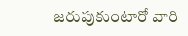జరుపుకుంటారో వారి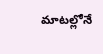మాటల్లోనే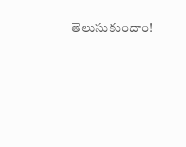తెలుసుకుందాం!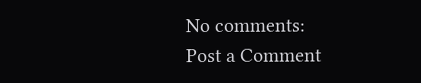No comments:
Post a Comment